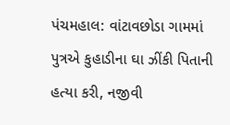પંચમહાલ: વાંટાવછોડા ગામમાં પુત્રએ કુહાડીના ઘા ઝીંકી પિતાની હત્યા કરી, નજીવી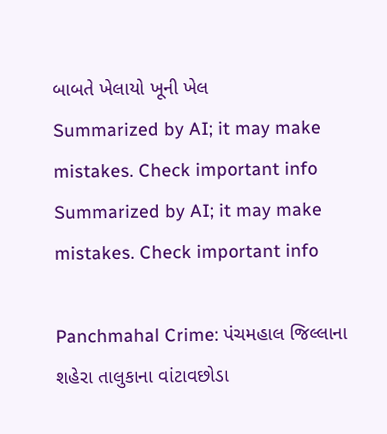બાબતે ખેલાયો ખૂની ખેલ
Summarized by AI; it may make mistakes. Check important info
Summarized by AI; it may make mistakes. Check important info

Panchmahal Crime: પંચમહાલ જિલ્લાના શહેરા તાલુકાના વાંટાવછોડા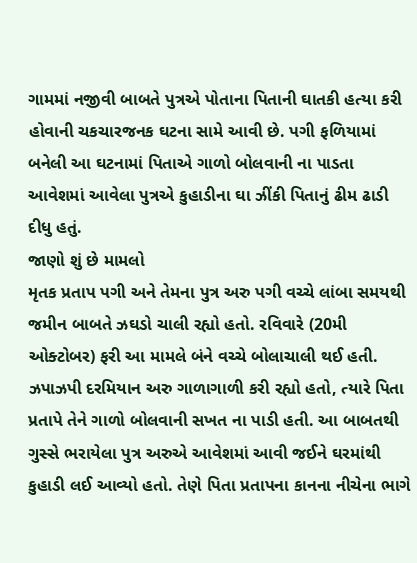ગામમાં નજીવી બાબતે પુત્રએ પોતાના પિતાની ઘાતકી હત્યા કરી હોવાની ચકચારજનક ઘટના સામે આવી છે. પગી ફળિયામાં બનેલી આ ઘટનામાં પિતાએ ગાળો બોલવાની ના પાડતા આવેશમાં આવેલા પુત્રએ કુહાડીના ઘા ઝીંકી પિતાનું ઢીમ ઢાડી દીધુ હતું.
જાણો શું છે મામલો
મૃતક પ્રતાપ પગી અને તેમના પુત્ર અરુ પગી વચ્ચે લાંબા સમયથી જમીન બાબતે ઝઘડો ચાલી રહ્યો હતો. રવિવારે (20મી ઓક્ટોબર) ફરી આ મામલે બંને વચ્ચે બોલાચાલી થઈ હતી. ઝપાઝપી દરમિયાન અરુ ગાળાગાળી કરી રહ્યો હતો, ત્યારે પિતા પ્રતાપે તેને ગાળો બોલવાની સખત ના પાડી હતી. આ બાબતથી ગુસ્સે ભરાયેલા પુત્ર અરુએ આવેશમાં આવી જઈને ઘરમાંથી કુહાડી લઈ આવ્યો હતો. તેણે પિતા પ્રતાપના કાનના નીચેના ભાગે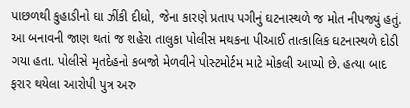પાછળથી કુહાડીનો ઘા ઝીંકી દીધો, જેના કારણે પ્રતાપ પગીનું ઘટનાસ્થળે જ મોત નીપજ્યું હતું.
આ બનાવની જાણ થતાં જ શહેરા તાલુકા પોલીસ મથકના પીઆઈ તાત્કાલિક ઘટનાસ્થળે દોડી ગયા હતા. પોલીસે મૃતદેહનો કબજો મેળવીને પોસ્ટમોર્ટમ માટે મોકલી આપ્યો છે. હત્યા બાદ ફરાર થયેલા આરોપી પુત્ર અરુ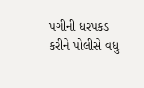પગીની ધરપકડ કરીને પોલીસે વધુ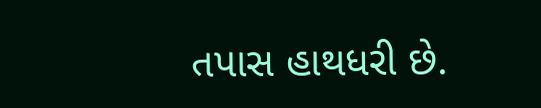તપાસ હાથધરી છે.